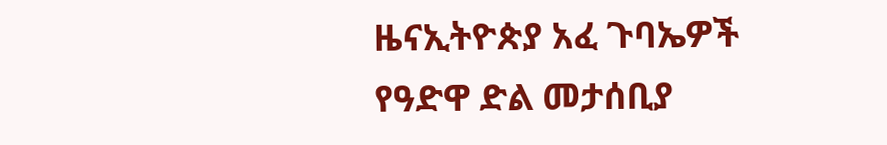ዜናኢትዮጵያ አፈ ጉባኤዎች የዓድዋ ድል መታሰቢያ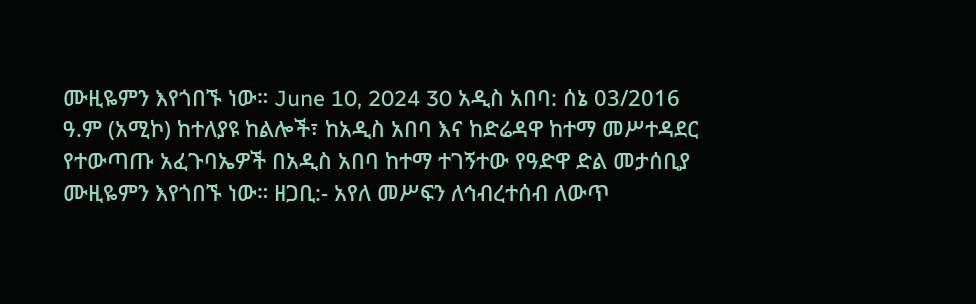ሙዚዬምን እየጎበኙ ነው። June 10, 2024 30 አዲስ አበባ: ሰኔ 03/2016 ዓ.ም (አሚኮ) ከተለያዩ ከልሎች፣ ከአዲስ አበባ እና ከድሬዳዋ ከተማ መሥተዳደር የተውጣጡ አፈጉባኤዎች በአዲስ አበባ ከተማ ተገኝተው የዓድዋ ድል መታሰቢያ ሙዚዬምን እየጎበኙ ነው። ዘጋቢ:- አየለ መሥፍን ለኅብረተሰብ ለውጥ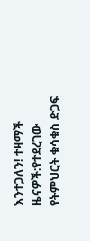እንተጋለን! ተዛማች ዜናዎች:የተደረገው የትምህርት ቁሳቁስ ድጋፍ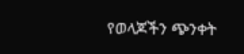የወላጆችን ጭንቀት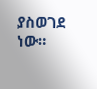ያስወገደ ነው።